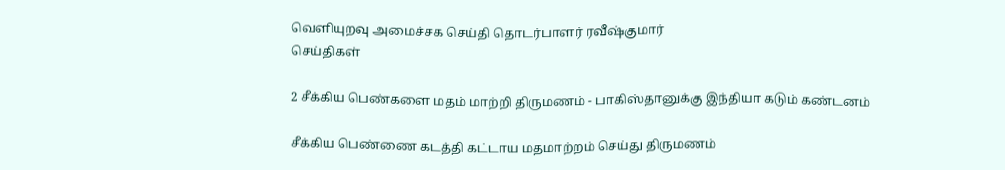வெளியுறவு அமைச்சக செய்தி தொடர்பாளர் ரவீஷ்குமார்
செய்திகள்

2 சீக்கிய பெண்களை மதம் மாற்றி திருமணம் - பாகிஸ்தானுக்கு இந்தியா கடும் கண்டனம்

சீக்கிய பெண்ணை கடத்தி கட்டாய மதமாற்றம் செய்து திருமணம்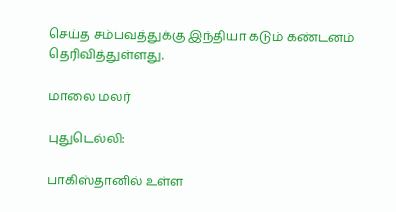செய்த சம்பவத்துக்கு இந்தியா கடும் கண்டனம் தெரிவித்துள்ளது.

மாலை மலர்

புதுடெல்லி:

பாகிஸ்தானில் உள்ள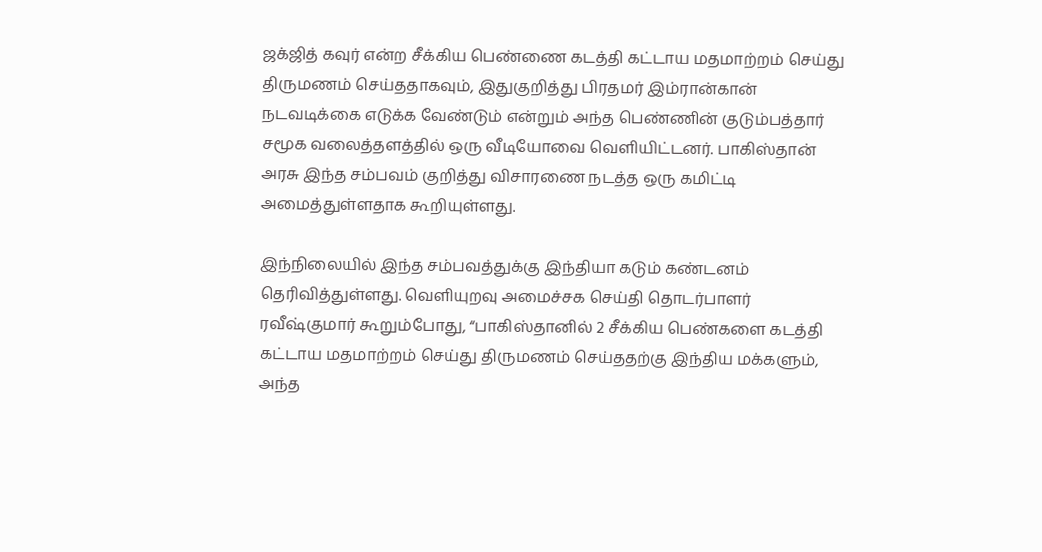ஜக்ஜித் கவுர் என்ற சீக்கிய பெண்ணை கடத்தி கட்டாய மதமாற்றம் செய்து திருமணம் செய்ததாகவும், இதுகுறித்து பிரதமர் இம்ரான்கான் நடவடிக்கை எடுக்க வேண்டும் என்றும் அந்த பெண்ணின் குடும்பத்தார் சமூக வலைத்தளத்தில் ஒரு வீடியோவை வெளியிட்டனர். பாகிஸ்தான் அரசு இந்த சம்பவம் குறித்து விசாரணை நடத்த ஒரு கமிட்டி அமைத்துள்ளதாக கூறியுள்ளது.

இந்நிலையில் இந்த சம்பவத்துக்கு இந்தியா கடும் கண்டனம் தெரிவித்துள்ளது. வெளியுறவு அமைச்சக செய்தி தொடர்பாளர் ரவீஷ்குமார் கூறும்போது, “பாகிஸ்தானில் 2 சீக்கிய பெண்களை கடத்தி கட்டாய மதமாற்றம் செய்து திருமணம் செய்ததற்கு இந்திய மக்களும், அந்த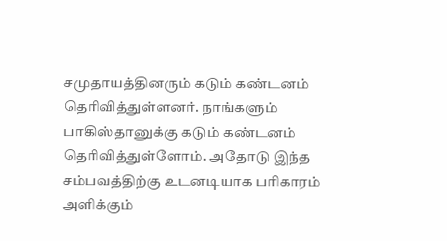சமுதாயத்தினரும் கடும் கண்டனம் தெரிவித்துள்ளனர். நாங்களும் பாகிஸ்தானுக்கு கடும் கண்டனம் தெரிவித்துள்ளோம். அதோடு இந்த சம்பவத்திற்கு உடனடியாக பரிகாரம் அளிக்கும்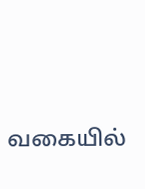வகையில்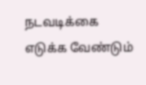நடவடிக்கை எடுக்க வேண்டும்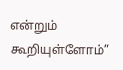என்றும் கூறியுள்ளோம்”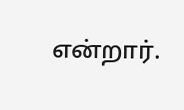என்றார்.